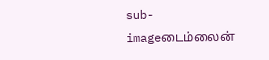sub-imageடைம்லைன்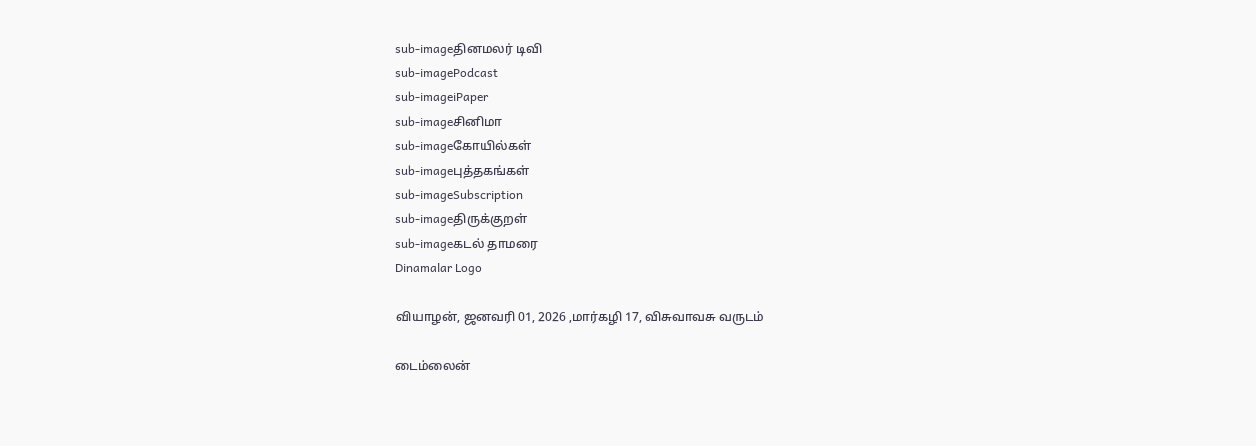sub-imageதினமலர் டிவி
sub-imagePodcast
sub-imageiPaper
sub-imageசினிமா
sub-imageகோயில்கள்
sub-imageபுத்தகங்கள்
sub-imageSubscription
sub-imageதிருக்குறள்
sub-imageகடல் தாமரை
Dinamalar Logo

வியாழன், ஜனவரி 01, 2026 ,மார்கழி 17, விசுவாவசு வருடம்

டைம்லைன்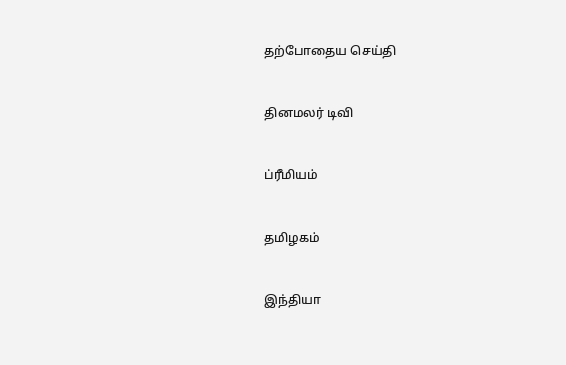தற்போதைய செய்தி


தினமலர் டிவி


ப்ரீமியம்


தமிழகம்


இந்தியா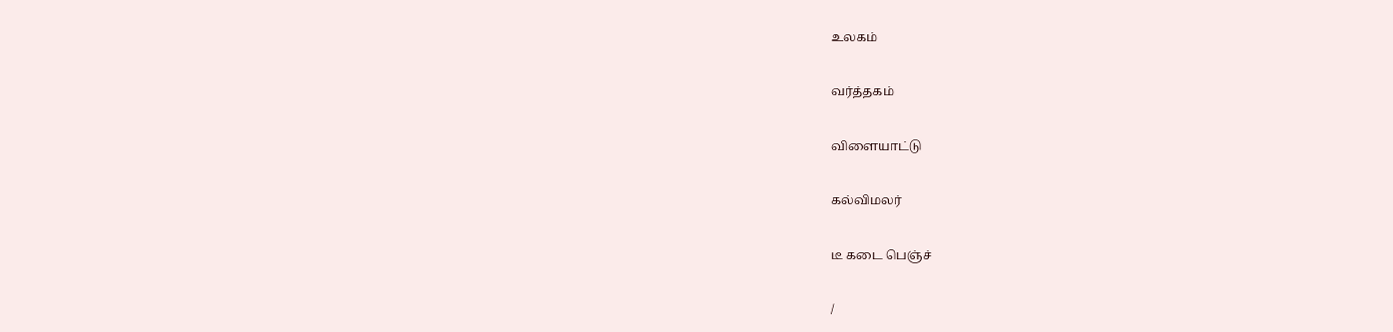உலகம்


வர்த்தகம்


விளையாட்டு


கல்விமலர்


டீ கடை பெஞ்ச்


/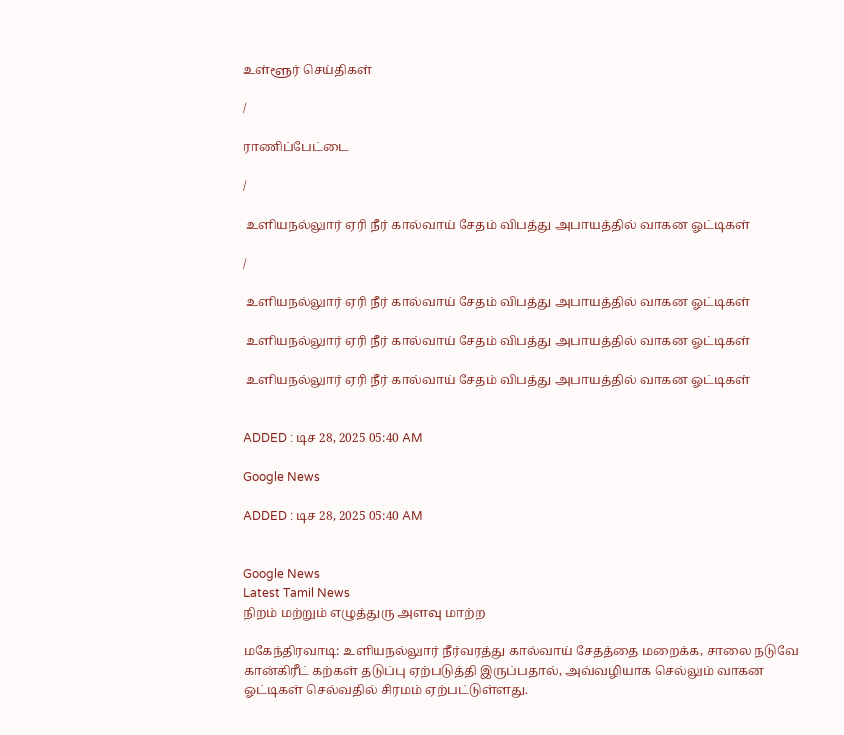உள்ளூர் செய்திகள்

/

ராணிப்பேட்டை

/

 உளியநல்லுார் ஏரி நீர் கால்வாய் சேதம் விபத்து அபாயத்தில் வாகன ஓட்டிகள்

/

 உளியநல்லுார் ஏரி நீர் கால்வாய் சேதம் விபத்து அபாயத்தில் வாகன ஓட்டிகள்

 உளியநல்லுார் ஏரி நீர் கால்வாய் சேதம் விபத்து அபாயத்தில் வாகன ஓட்டிகள்

 உளியநல்லுார் ஏரி நீர் கால்வாய் சேதம் விபத்து அபாயத்தில் வாகன ஓட்டிகள்


ADDED : டிச 28, 2025 05:40 AM

Google News

ADDED : டிச 28, 2025 05:40 AM


Google News
Latest Tamil News
நிறம் மற்றும் எழுத்துரு அளவு மாற்ற

மகேந்திரவாடி: உளியநல்லுார் நீர்வரத்து கால்வாய் சேதத்தை மறைக்க, சாலை நடுவே கான்கிரீட் கற்கள் தடுப்பு ஏற்படுத்தி இருப்பதால், அவ்வழியாக செல்லும் வாகன ஓட்டிகள் செல்வதில் சிரமம் ஏற்பட்டுள்ளது.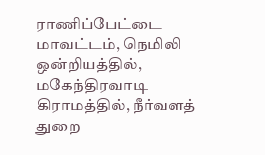ராணிப்பேட்டை மாவட்டம், நெமிலி ஒன்றியத்தில், மகேந்திரவாடி கிராமத்தில், நீர்வளத் துறை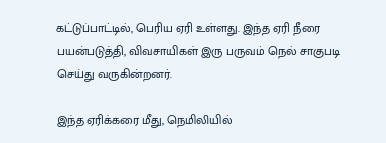கட்டுப்பாட்டில், பெரிய ஏரி உள்ளது. இந்த ஏரி நீரை பயன்படுத்தி, விவசாயிகள் இரு பருவம் நெல் சாகுபடி செய்து வருகின்றனர்.

இந்த ஏரிக்கரை மீது, நெமிலியில்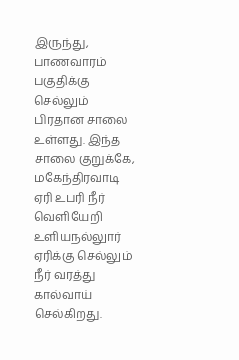இருந்து, பாணவாரம் பகுதிக்கு செல்லும் பிரதான சாலை உள்ளது. இந்த சாலை குறுக்கே, மகேந்திரவாடி ஏரி உபரி நீர் வெளியேறி உளியநல்லுார் ஏரிக்கு செல்லும் நீர் வரத்து கால்வாய் செல்கிறது.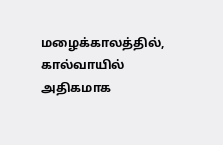மழைக்காலத்தில், கால்வாயில் அதிகமாக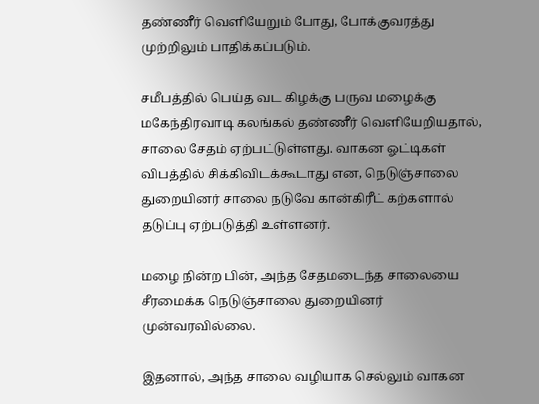தண்ணீர் வெளியேறும் போது, போக்குவரத்து முற்றிலும் பாதிக்கப்படும்.

சமீபத்தில் பெய்த வட கிழக்கு பருவ மழைக்கு மகேந்திரவாடி கலங்கல் தண்ணீர் வெளியேறியதால், சாலை சேதம் ஏற்பட்டுள்ளது. வாகன ஓட்டிகள் விபத்தில் சிக்கிவிடக்கூடாது என, நெடுஞ்சாலை துறையினர் சாலை நடுவே கான்கிரீட் கற்களால் தடுப்பு ஏற்படுத்தி உள்ளனர்.

மழை நின்ற பின், அந்த சேதமடைந்த சாலையை சீரமைக்க நெடுஞ்சாலை துறையினர் முன்வரவில்லை.

இதனால், அந்த சாலை வழியாக செல்லும் வாகன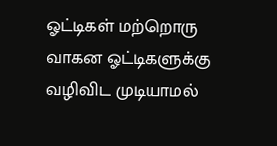ஓட்டிகள் மற்றொரு வாகன ஓட்டிகளுக்கு வழிவிட முடியாமல்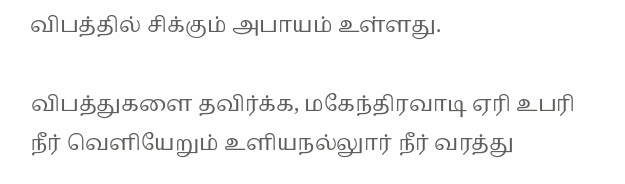விபத்தில் சிக்கும் அபாயம் உள்ளது.

விபத்துகளை தவிர்க்க, மகேந்திரவாடி ஏரி உபரி நீர் வெளியேறும் உளியநல்லுார் நீர் வரத்து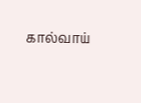கால்வாய்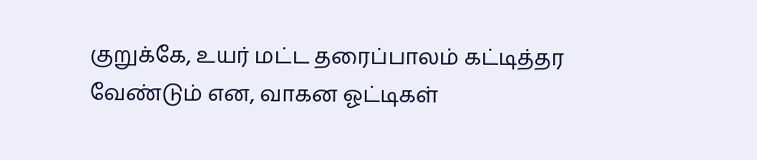குறுக்கே, உயர் மட்ட தரைப்பாலம் கட்டித்தர வேண்டும் என, வாகன ஓட்டிகள்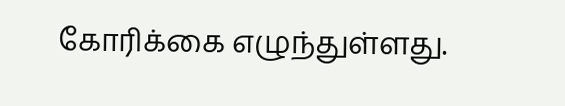கோரிக்கை எழுந்துள்ளது.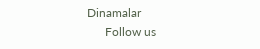Dinamalar
      Follow us